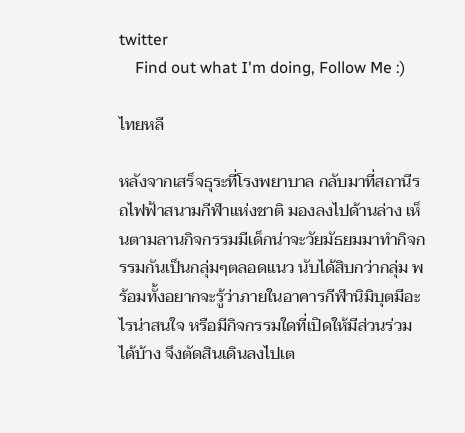twitter
    Find out what I'm doing, Follow Me :)

ไทยหลี

หลังจากเสร็จธุระที่โรงพยาบาล กลับมาที่สถานีรถไฟฟ้าสนามกีฬาแห่งชาติ มองลงไปด้านล่าง เห็นตามลานกิจกรรมมีเด็กน่าจะวัยมัธยมมาทำกิจกรรมกันเป็นกลุ่มๆตลอดแนว นับได้สิบกว่ากลุ่ม พร้อมทั้งอยากจะรู้ว่าภายในอาคารกีฬานิมิบุตมีอะไรน่าสนใจ หรือมีกิจกรรมใดที่เปิดให้มีส่วนร่วมได้บ้าง จึงตัดสินเดินลงไปเต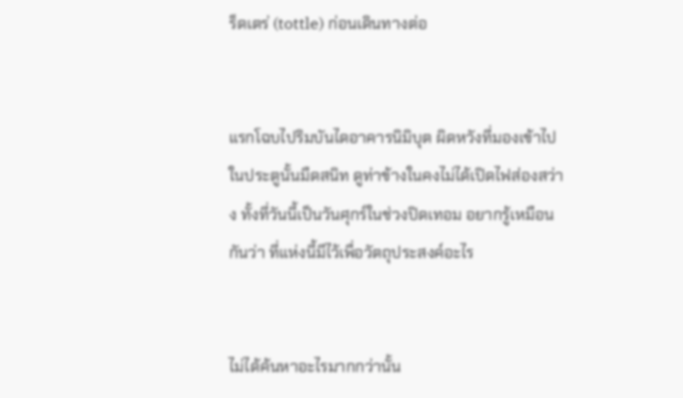ร็ดเตร่ (tottle) ก่อนเดินทางต่อ


แรกโฉบไปริมบันไดอาคารนิมิบุต ผิดหวังที่มองเข้าไปในประตูนั้นมืดสนิท ดูท่าข้างในคงไม่ได้เปิดไฟส่องสว่าง ทั้งที่วันนี้เป็นวันศุกร์ในช่วงปิดเทอม อยากรู้เหมือนกันว่า ที่แห่งนี้มีไว้เพื่อวัตถุประสงค์อะไร


ไม่ได้ค้นหาอะไรมากกว่านั้น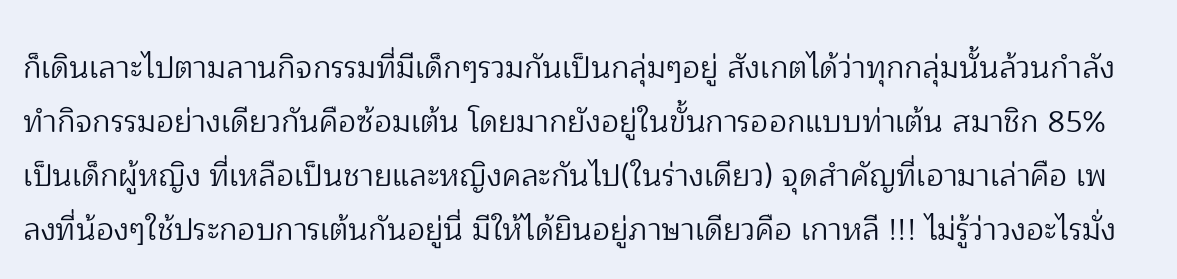ก็เดินเลาะไปตามลานกิจกรรมที่มีเด็กๆรวมกันเป็นกลุ่มๆอยู่ สังเกตได้ว่าทุกกลุ่มนั้นล้วนกำลังทำกิจกรรมอย่างเดียวกันคือซ้อมเต้น โดยมากยังอยู่ในขั้นการออกแบบท่าเต้น สมาชิก 85% เป็นเด็กผู้หญิง ที่เหลือเป็นชายและหญิงคละกันไป(ในร่างเดียว) จุดสำคัญที่เอามาเล่าคือ เพลงที่น้องๆใช้ประกอบการเต้นกันอยู่นี่ มีให้ได้ยินอยู่ภาษาเดียวคือ เกาหลี !!! ไม่รู้ว่าวงอะไรมั่ง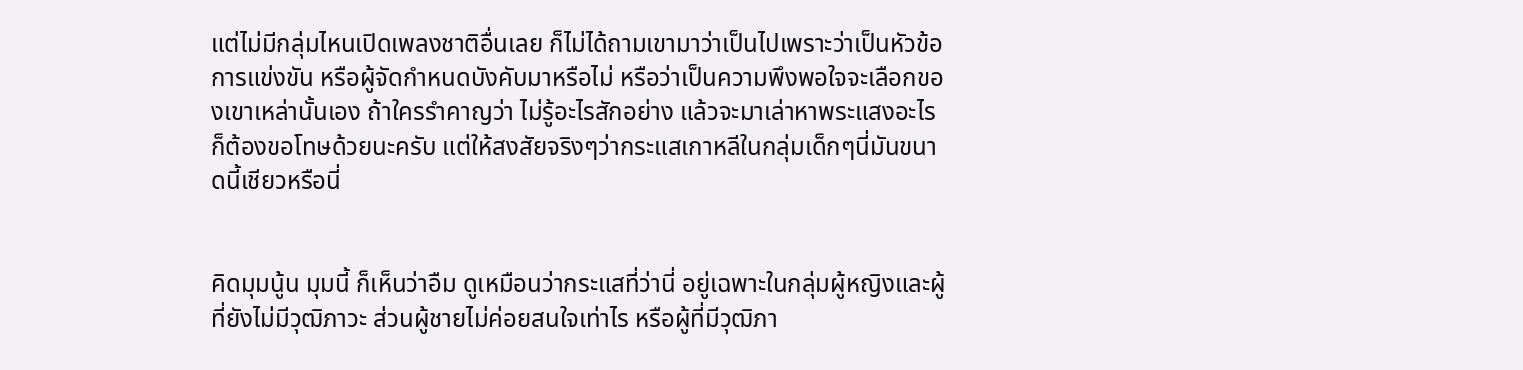แต่ไม่มีกลุ่มไหนเปิดเพลงชาติอื่นเลย ก็ไม่ได้ถามเขามาว่าเป็นไปเพราะว่าเป็นหัวข้อการแข่งขัน หรือผู้จัดกำหนดบังคับมาหรือไม่ หรือว่าเป็นความพึงพอใจจะเลือกของเขาเหล่านั้นเอง ถ้าใครรำคาญว่า ไม่รู้อะไรสักอย่าง แล้วจะมาเล่าหาพระแสงอะไร ก็ต้องขอโทษด้วยนะครับ แต่ให้สงสัยจริงๆว่ากระแสเกาหลีในกลุ่มเด็กๆนี่มันขนาดนี้เชียวหรือนี่


คิดมุมนู้น มุมนี้ ก็เห็นว่าอืม ดูเหมือนว่ากระแสที่ว่านี่ อยู่เฉพาะในกลุ่มผู้หญิงและผู้ที่ยังไม่มีวุฒิภาวะ ส่วนผู้ชายไม่ค่อยสนใจเท่าไร หรือผู้ที่มีวุฒิภา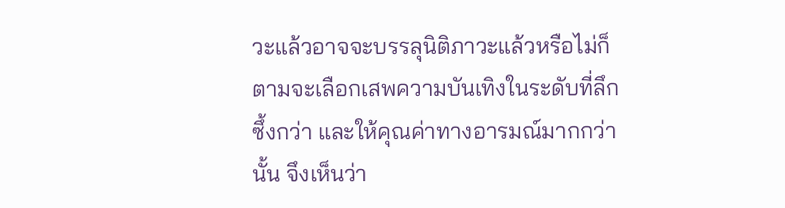วะแล้วอาจจะบรรลุนิติภาวะแล้วหรือไม่ก็ตามจะเลือกเสพความบันเทิงในระดับที่ลึกซึ้งกว่า และให้คุณค่าทางอารมณ์มากกว่านั้น จึงเห็นว่า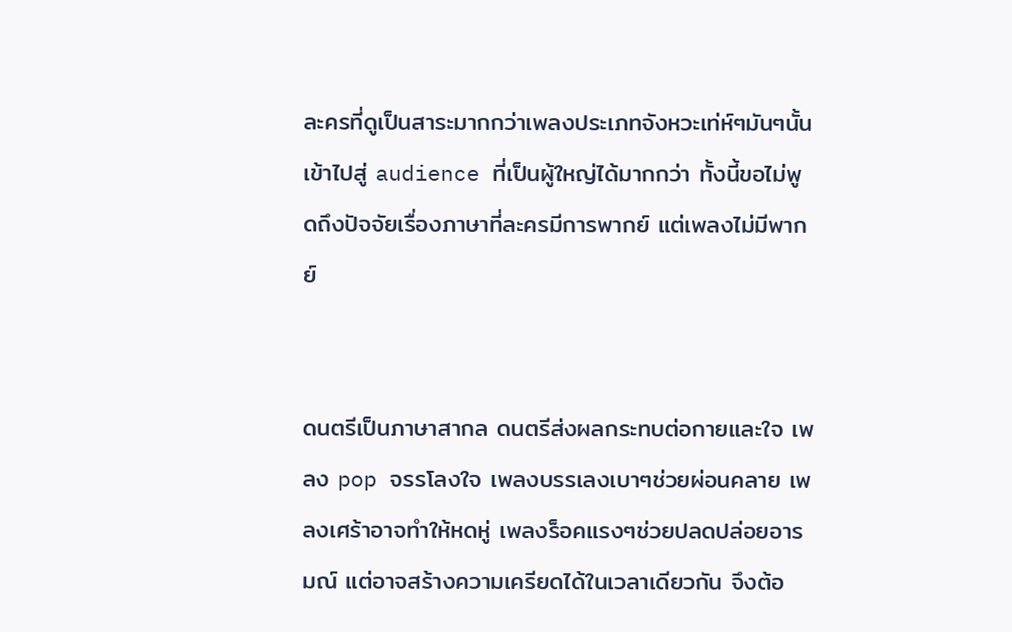ละครที่ดูเป็นสาระมากกว่าเพลงประเภทจังหวะเท่ห์ๆมันๆนั้นเข้าไปสู่ audience ที่เป็นผู้ใหญ่ได้มากกว่า ทั้งนี้ขอไม่พูดถึงปัจจัยเรื่องภาษาที่ละครมีการพากย์ แต่เพลงไม่มีพากย์


ดนตรีเป็นภาษาสากล ดนตรีส่งผลกระทบต่อกายและใจ เพลง pop จรรโลงใจ เพลงบรรเลงเบาๆช่วยผ่อนคลาย เพลงเศร้าอาจทำให้หดหู่ เพลงร็อคแรงๆช่วยปลดปล่อยอารมณ์ แต่อาจสร้างความเครียดได้ในเวลาเดียวกัน จึงต้อ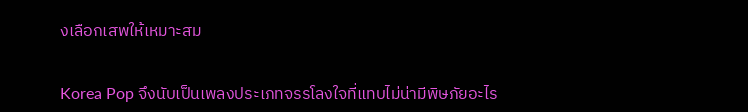งเลือกเสพให้เหมาะสม


Korea Pop จึงนับเป็นเพลงประเภทจรรโลงใจที่แทบไม่น่ามีพิษภัยอะไร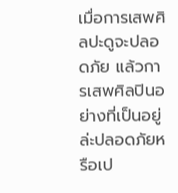เมื่อการเสพศิลปะดูจะปลอดภัย แล้วการเสพศิลปินอย่างที่เป็นอยู่ล่ะปลอดภัยหรือเป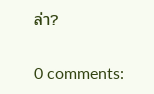ล่า?

0 comments: